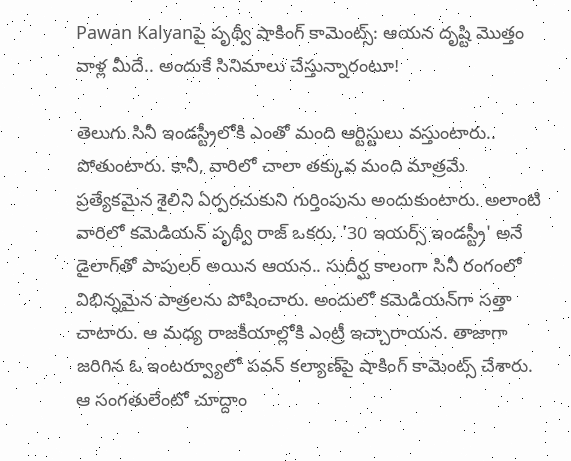Pawan Kalyanపై పృథ్వీ షాకింగ్ కామెంట్స్: ఆయన దృష్టి మొత్తం వాళ్ల మీదే.. అందుకే సినిమాలు చేస్తున్నారంటూ!

తెలుగు సినీ ఇండస్ట్రీలోకి ఎంతో మంది ఆర్టిస్టులు వస్తుంటారు.. పోతుంటారు. కానీ, వారిలో చాలా తక్కువ మంది మాత్రమే ప్రత్యేకమైన శైలిని ఏర్పరచుకుని గుర్తింపును అందుకుంటారు. అలాంటి వారిలో కమెడియన్ పృథ్వీ రాజ్ ఒకరు. '30 ఇయర్స్ ఇండస్ట్రీ' అనే డైలాగ్‌తో పాపులర్ అయిన ఆయన.. సుదీర్ఘ కాలంగా సినీ రంగంలో విభిన్నమైన పాత్రలను పోషించారు. అందులో కమెడియన్‌గా సత్తా చాటారు. ఆ మధ్య రాజకీయాల్లోకి ఎంట్రీ ఇచ్చారాయన. తాజాగా జరిగిన ఓ ఇంటర్వ్యూలో పవన్ కల్యాణ్‌పై షాకింగ్ కామెంట్స్ చేశారు. ఆ సంగతులేంటో చూద్దాం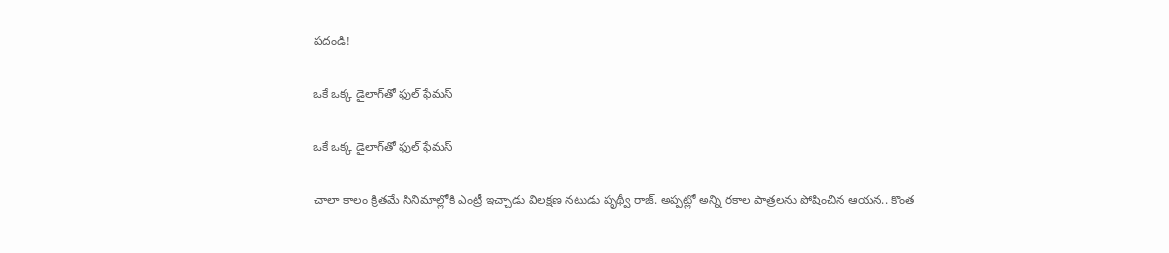పదండి!

ఒకే ఒక్క డైలాగ్‌తో ఫుల్ ఫేమస్

ఒకే ఒక్క డైలాగ్‌తో ఫుల్ ఫేమస్

చాలా కాలం క్రితమే సినిమాల్లోకి ఎంట్రీ ఇచ్చాడు విలక్షణ నటుడు పృథ్వీ రాజ్. అప్పట్లో అన్ని రకాల పాత్రలను పోషించిన ఆయన.. కొంత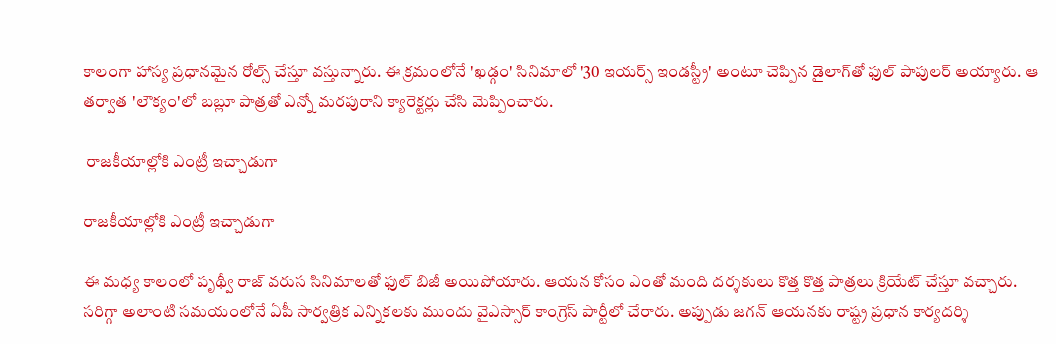కాలంగా హాస్య ప్రధానమైన రోల్స్ చేస్తూ వస్తున్నారు. ఈ క్రమంలోనే 'ఖడ్గం' సినిమాలో '30 ఇయర్స్ ఇండస్ట్రీ' అంటూ చెప్పిన డైలాగ్‌తో ఫుల్ పాపులర్ అయ్యారు. ఆ తర్వాత 'లౌక్యం'లో బబ్లూ పాత్రతో ఎన్నో మరపురాని క్యారెక్టర్లు చేసి మెప్పించారు.

 రాజకీయాల్లోకి ఎంట్రీ ఇచ్చాడుగా

రాజకీయాల్లోకి ఎంట్రీ ఇచ్చాడుగా

ఈ మధ్య కాలంలో పృథ్వీ రాజ్ వరుస సినిమాలతో ఫుల్ బిజీ అయిపోయారు. ఆయన కోసం ఎంతో మంది దర్శకులు కొత్త కొత్త పాత్రలు క్రియేట్ చేస్తూ వచ్చారు. సరిగ్గా అలాంటి సమయంలోనే ఏపీ సార్వత్రిక ఎన్నికలకు ముందు వైఎస్సార్ కాంగ్రెస్ పార్టీలో చేరారు. అప్పుడు జగన్ ఆయనకు రాష్ట్ర ప్రధాన కార్యదర్శి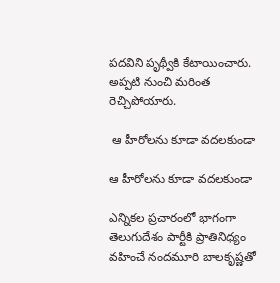పదవిని పృథ్వీకి కేటాయించారు. అప్పటి నుంచి మరింత రెచ్చిపోయారు.

 ఆ హీరోలను కూడా వదలకుండా

ఆ హీరోలను కూడా వదలకుండా

ఎన్నికల ప్రచారంలో భాగంగా తెలుగుదేశం పార్టీకి ప్రాతినిధ్యం వహించే నందమూరి బాలకృష్ణతో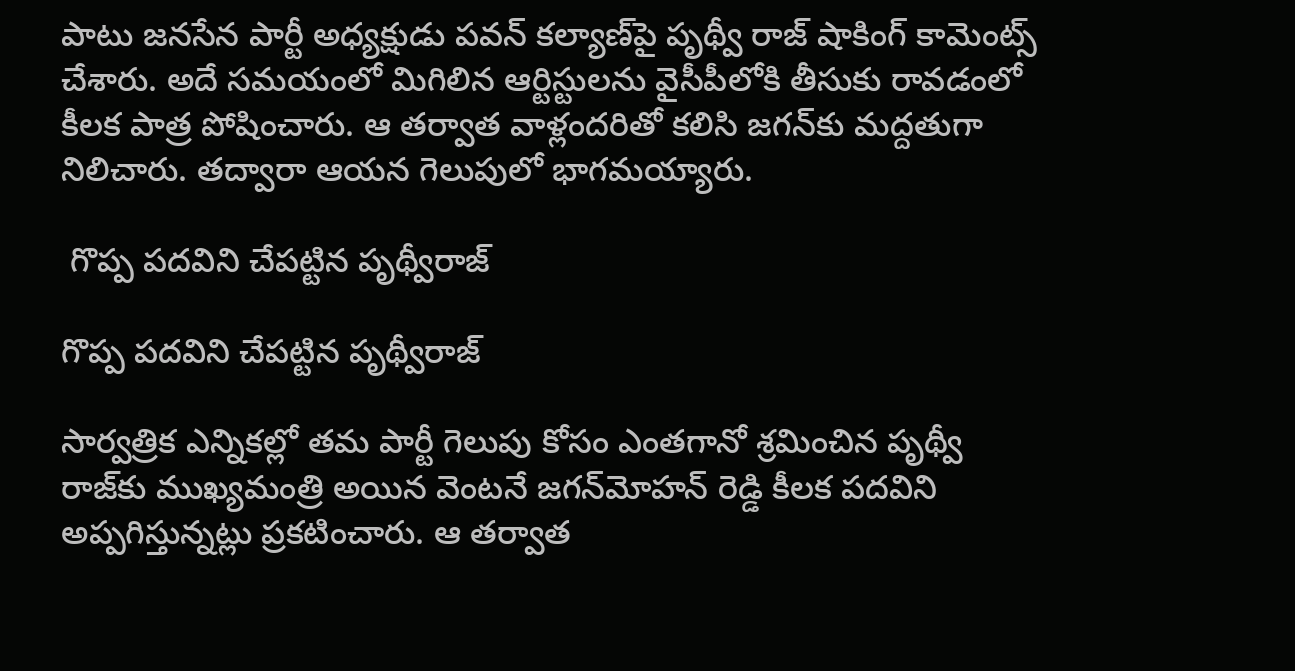పాటు జనసేన పార్టీ అధ్యక్షుడు పవన్ కల్యాణ్‌పై పృథ్వీ రాజ్ షాకింగ్ కామెంట్స్ చేశారు. అదే సమయంలో మిగిలిన ఆర్టిస్టులను వైసీపీలోకి తీసుకు రావడంలో కీలక పాత్ర పోషించారు. ఆ తర్వాత వాళ్లందరితో కలిసి జగన్‌కు మద్దతుగా నిలిచారు. తద్వారా ఆయన గెలుపులో భాగమయ్యారు.

 గొప్ప పదవిని చేపట్టిన పృథ్వీరాజ్

గొప్ప పదవిని చేపట్టిన పృథ్వీరాజ్

సార్వత్రిక ఎన్నికల్లో తమ పార్టీ గెలుపు కోసం ఎంతగానో శ్రమించిన పృథ్వీ రాజ్‌కు ముఖ్యమంత్రి అయిన వెంటనే జగన్‌మోహన్ రెడ్డి కీలక పదవిని అప్పగిస్తున్నట్లు ప్రకటించారు. ఆ తర్వాత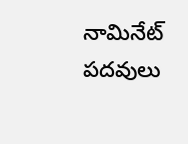నామినేట్ పదవులు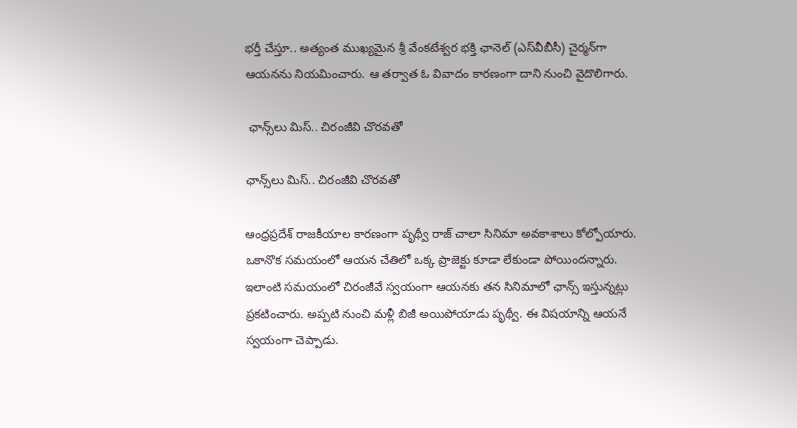భర్తీ చేస్తూ.. అత్యంత ముఖ్యమైన శ్రీ వేంకటేశ్వర భక్తి ఛానెల్ (ఎస్‌వీబీసీ) చైర్మన్‌గా ఆయనను నియమించారు. ఆ తర్వాత ఓ వివాదం కారణంగా దాని నుంచి వైదొలిగారు.

 ఛాన్స్‌లు మిస్.. చిరంజీవి చొరవతో

ఛాన్స్‌లు మిస్.. చిరంజీవి చొరవతో

ఆంధ్రప్రదేశ్ రాజకీయాల కారణంగా పృథ్వీ రాజ్‌ చాలా సినిమా అవకాశాలు కోల్పోయారు. ఒకానొక సమయంలో ఆయన చేతిలో ఒక్క ప్రాజెక్టు కూడా లేకుండా పోయిందన్నారు. ఇలాంటి సమయంలో చిరంజీవే స్వయంగా ఆయనకు తన సినిమాలో ఛాన్స్ ఇస్తున్నట్లు ప్రకటించారు. అప్పటి నుంచి మళ్లీ బిజీ అయిపోయాడు పృథ్వీ. ఈ విషయాన్ని ఆయనే స్వయంగా చెప్పాడు.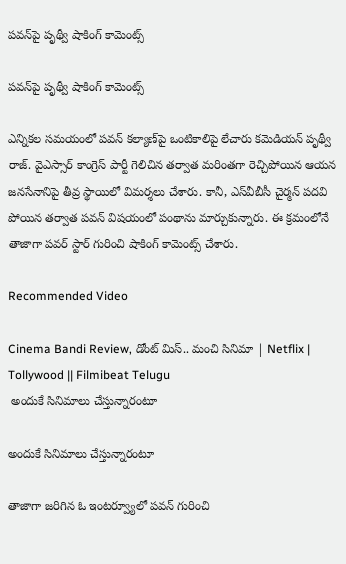పవన్‌పై పృథ్వీ షాకింగ్ కామెంట్స్

పవన్‌పై పృథ్వీ షాకింగ్ కామెంట్స్

ఎన్నికల సమయంలో పవన్ కల్యాణ్‌పై ఒంటికాలిపై లేచారు కమెడియన్ పృథ్వీ రాజ్. వైఎస్సార్ కాంగ్రెస్ పార్టీ గెలిచిన తర్వాత మరింతగా రెచ్చిపోయిన ఆయన జనసేనానిపై తీవ్ర స్థాయిలో విమర్శలు చేశారు. కానీ, ఎస్‌వీబీసీ చైర్మన్ పదవి పోయిన తర్వాత పవన్ విషయంలో పంథాను మార్చుకున్నారు. ఈ క్రమంలోనే తాజాగా పవర్ స్టార్ గురించి షాకింగ్ కామెంట్స్ చేశారు.

Recommended Video

Cinema Bandi Review, డోంట్ మిస్.. మంచి సినిమా | Netflix | Tollywood || Filmibeat Telugu
 అందుకే సినిమాలు చేస్తున్నారంటూ

అందుకే సినిమాలు చేస్తున్నారంటూ

తాజాగా జరిగిన ఓ ఇంటర్వ్యూలో పవన్ గురించి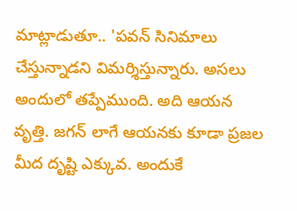మాట్లాడుతూ.. 'పవన్ సినిమాలు చేస్తున్నాడని విమర్శిస్తున్నారు. అసలు అందులో తప్పేముంది. అది ఆయన వృత్తి. జగన్‌ లాగే ఆయనకు కూడా ప్రజల మీద దృష్టి ఎక్కువ. అందుకే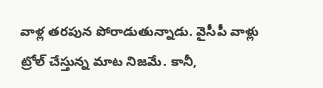వాళ్ల తరపున పోరాడుతున్నాడు. వైసీపీ వాళ్లు ట్రోల్ చేస్తున్న మాట నిజమే. కానీ,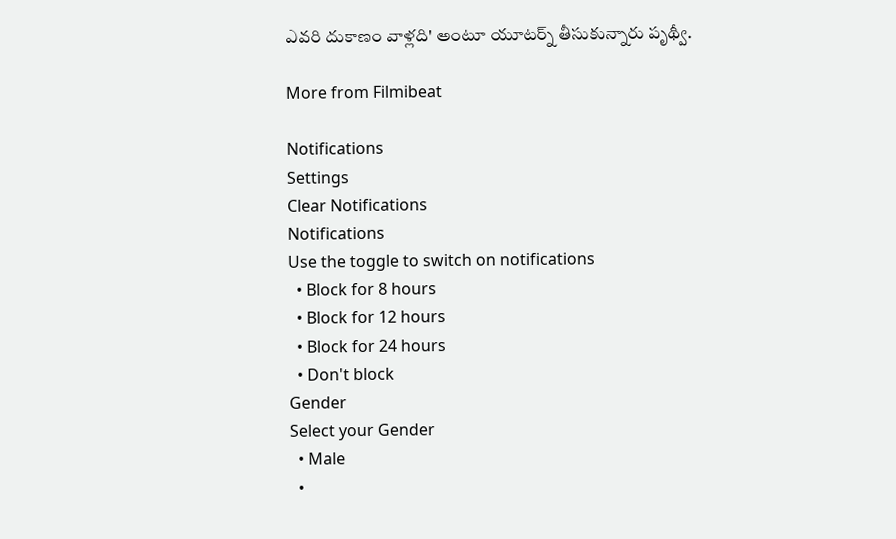ఎవరి దుకాణం వాళ్లది' అంటూ యూటర్న్ తీసుకున్నారు పృథ్వీ.

More from Filmibeat

Notifications
Settings
Clear Notifications
Notifications
Use the toggle to switch on notifications
  • Block for 8 hours
  • Block for 12 hours
  • Block for 24 hours
  • Don't block
Gender
Select your Gender
  • Male
  •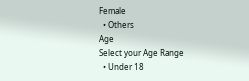Female
  • Others
Age
Select your Age Range
  • Under 18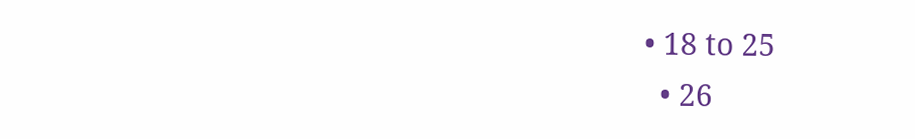• 18 to 25
  • 26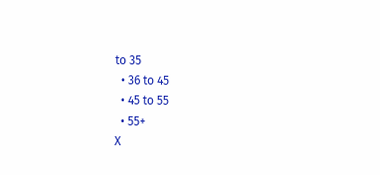to 35
  • 36 to 45
  • 45 to 55
  • 55+
X